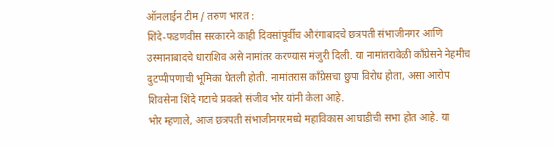ऑनलाईन टीम / तरुण भारत :
शिंदे-फडणवीस सरकारने काही दिवसांपूर्वीच औरंगाबादचे छत्रपती संभाजीनगर आणि उस्मानाबादचे धाराशिव असे नामांतर करण्यास मंजुरी दिली. या नामांतरावेळी काँग्रेसने नेहमीच दुटप्पीपणाची भूमिका घेतली होती. नामांतरास काँग्रेसचा छुपा विरोध होता, असा आरोप शिवसेना शिंदे गटाचे प्रवक्ते संजीव भोर यांनी केला आहे.
भोर म्हणाले, आज छत्रपती संभाजीनगरमध्ये महाविकास आघाडीची सभा होत आहे. या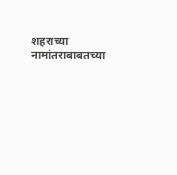शहराच्या नामांतराबाबतच्या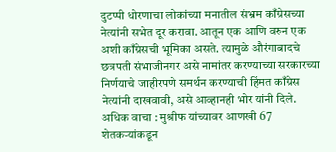दुटप्पी धोरणाचा लोकांच्या मनातील संभ्रम काँग्रेसच्या नेत्यांनी सभेत दूर करावा. आतून एक आणि वरुन एक अशी काँग्रेसची भूमिका असते. त्यामुळे औरंगाबादचे छत्रपती संभाजीनगर असे नामांतर करण्याच्या सरकारच्या निर्णयाचे जाहीरपणे समर्थन करण्याची हिंमत काँग्रेस नेत्यांनी दाखवावी, असे आव्हानही भोर यांनी दिले.
अधिक वाचा : मुश्रीफ यांच्यावर आणखी 67 शेतकऱ्यांकडून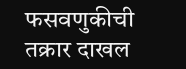फसवणुकीची तक्रार दाखल